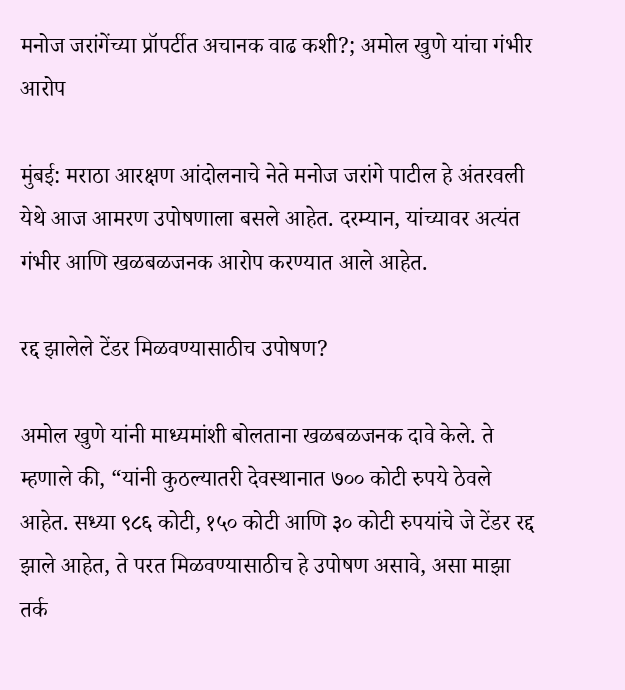मनोज जरांगेंच्या प्रॉपर्टीत अचानक वाढ कशी?; अमोल खुणे यांचा गंभीर आरोप

मुंबई: मराठा आरक्षण आंदोलनाचे नेते मनोज जरांगे पाटील हे अंतरवली येथे आज आमरण उपोषणाला बसले आहेत. दरम्यान, यांच्यावर अत्यंत गंभीर आणि खळबळजनक आरोप करण्यात आले आहेत.

रद्द झालेले टेंडर मिळवण्यासाठीच उपोषण?

अमोल खुणे यांनी माध्यमांशी बोलताना खळबळजनक दावे केले. ते म्हणाले की, “यांनी कुठल्यातरी देवस्थानात ७०० कोटी रुपये ठेवले आहेत. सध्या ९८६ कोटी, १५० कोटी आणि ३० कोटी रुपयांचे जे टेंडर रद्द झाले आहेत, ते परत मिळवण्यासाठीच हे उपोषण असावे, असा माझा तर्क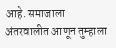आहे. समाजाला अंतरवालीत आणून तुम्हाला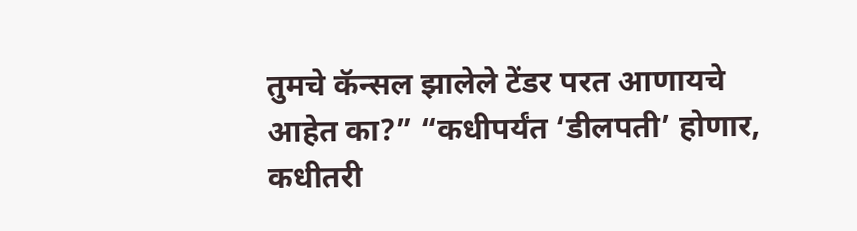तुमचे कॅन्सल झालेले टेंडर परत आणायचे आहेत का?” “कधीपर्यंत ‘डीलपती’ होणार, कधीतरी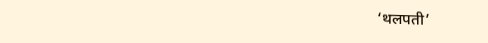‘थलपती’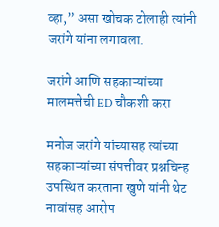व्हा,” असा खोचक टोलाही त्यांनी जरांगे यांना लगावला.

जरांगे आणि सहकाऱ्यांच्या मालमत्तेची ED चौकशी करा

मनोज जरांगे यांच्यासह त्यांच्या सहकाऱ्यांच्या संपत्तीवर प्रश्नचिन्ह उपस्थित करताना खुणे यांनी थेट नावांसह आरोप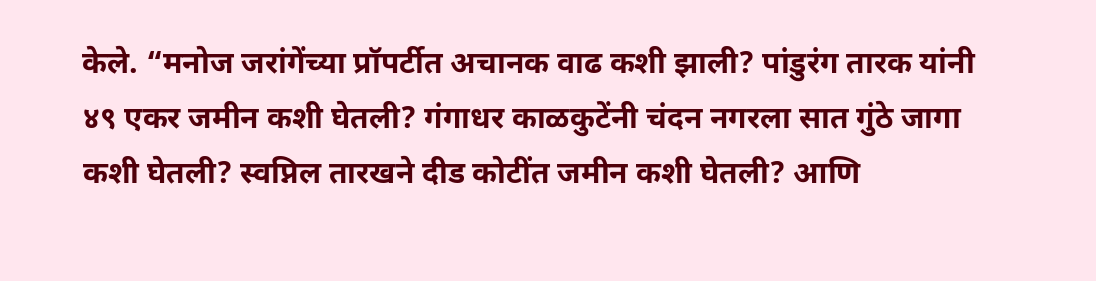केले. “मनोज जरांगेंच्या प्रॉपर्टीत अचानक वाढ कशी झाली? पांडुरंग तारक यांनी ४९ एकर जमीन कशी घेतली? गंगाधर काळकुटेंनी चंदन नगरला सात गुंठे जागा कशी घेतली? स्वप्निल तारखने दीड कोटींत जमीन कशी घेतली? आणि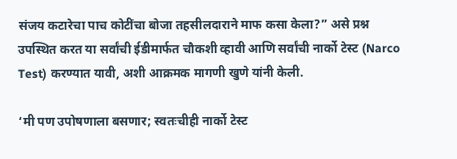संजय कटारेचा पाच कोटींचा बोजा तहसीलदाराने माफ कसा केला?” असे प्रश्न उपस्थित करत या सर्वांची ईडीमार्फत चौकशी व्हावी आणि सर्वांची नार्को टेस्ट (Narco Test) करण्यात यावी, अशी आक्रमक मागणी खुणे यांनी केली.

‘मी पण उपोषणाला बसणार; स्वतःचीही नार्को टेस्ट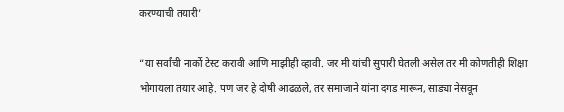करण्याची तयारी’

“या सर्वांची नार्को टेस्ट करावी आणि माझीही व्हावी. जर मी यांची सुपारी घेतली असेल तर मी कोणतीही शिक्षा भोगायला तयार आहे. पण जर हे दोषी आढळले, तर समाजाने यांना दगड मारून, साड्या नेसवून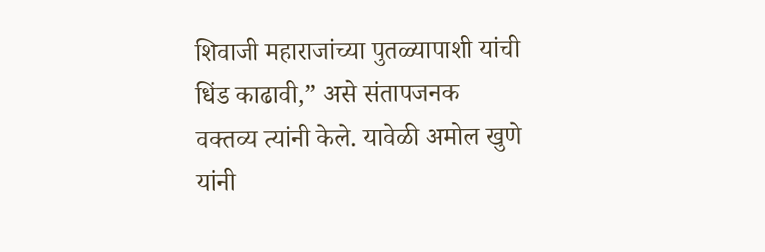शिवाजी महाराजांच्या पुतळ्यापाशी यांची धिंड काढावी,” असे संतापजनक वक्तव्य त्यांनी केले. यावेळी अमोल खुणे यांनी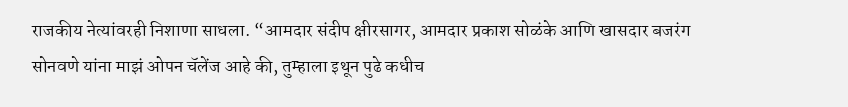राजकीय नेत्यांवरही निशाणा साधला. “आमदार संदीप क्षीरसागर, आमदार प्रकाश सोळंके आणि खासदार बजरंग सोनवणे यांना माझं ओपन चॅलेंज आहे की, तुम्हाला इथून पुढे कधीच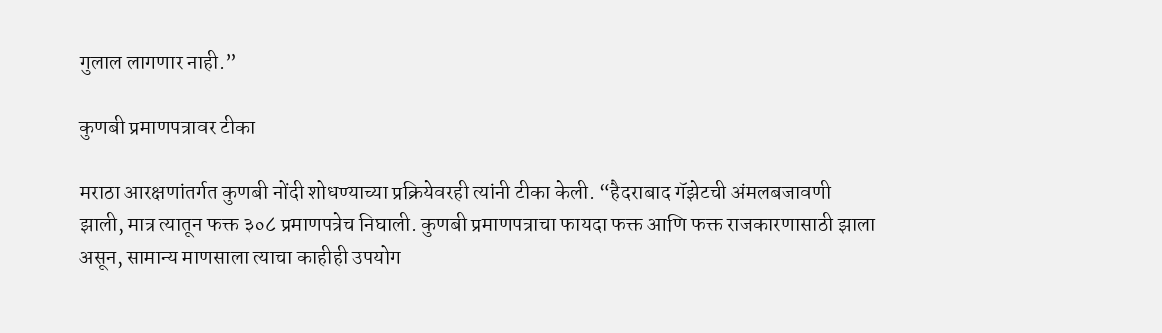गुलाल लागणार नाही.”

कुणबी प्रमाणपत्रावर टीका

मराठा आरक्षणांतर्गत कुणबी नोंदी शोधण्याच्या प्रक्रियेवरही त्यांनी टीका केली. “हैदराबाद गॅझेटची अंमलबजावणी झाली, मात्र त्यातून फक्त ३०८ प्रमाणपत्रेच निघाली. कुणबी प्रमाणपत्राचा फायदा फक्त आणि फक्त राजकारणासाठी झाला असून, सामान्य माणसाला त्याचा काहीही उपयोग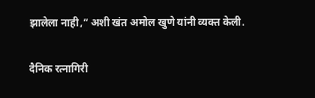झालेला नाही,” अशी खंत अमोल खुणे यांनी व्यक्त केली.

दैनिक रत्नागिरी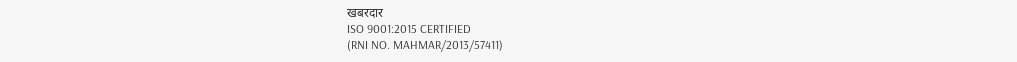खबरदार
ISO 9001:2015 CERTIFIED
(RNI NO. MAHMAR/2013/57411)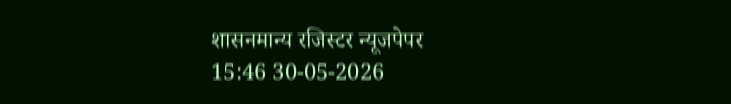शासनमान्य रजिस्टर न्यूजपेपर
15:46 30-05-2026